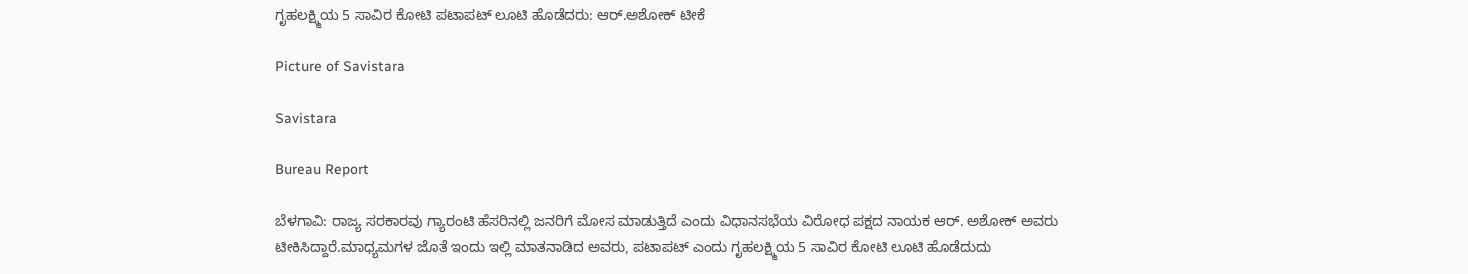ಗೃಹಲಕ್ಷ್ಮಿಯ 5 ಸಾವಿರ ಕೋಟಿ ಪಟಾಪಟ್ ಲೂಟಿ ಹೊಡೆದರು: ಆರ್.ಅಶೋಕ್ ಟೀಕೆ

Picture of Savistara

Savistara

Bureau Report

ಬೆಳಗಾವಿ: ರಾಜ್ಯ ಸರಕಾರವು ಗ್ಯಾರಂಟಿ ಹೆಸರಿನಲ್ಲಿ ಜನರಿಗೆ ಮೋಸ ಮಾಡುತ್ತಿದೆ ಎಂದು ವಿಧಾನಸಭೆಯ ವಿರೋಧ ಪಕ್ಷದ ನಾಯಕ ಆರ್. ಅಶೋಕ್ ಅವರು ಟೀಕಿಸಿದ್ದಾರೆ.ಮಾಧ್ಯಮಗಳ ಜೊತೆ ಇಂದು ಇಲ್ಲಿ ಮಾತನಾಡಿದ ಅವರು, ಪಟಾಪಟ್ ಎಂದು ಗೃಹಲಕ್ಷ್ಮಿಯ 5 ಸಾವಿರ ಕೋಟಿ ಲೂಟಿ ಹೊಡೆದುದು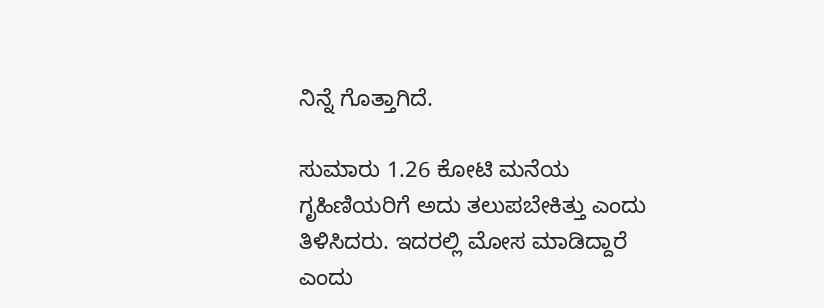ನಿನ್ನೆ ಗೊತ್ತಾಗಿದೆ.

ಸುಮಾರು 1.26 ಕೋಟಿ ಮನೆಯ ಗೃಹಿಣಿಯರಿಗೆ ಅದು ತಲುಪಬೇಕಿತ್ತು ಎಂದು ತಿಳಿಸಿದರು. ಇದರಲ್ಲಿ ಮೋಸ ಮಾಡಿದ್ದಾರೆ ಎಂದು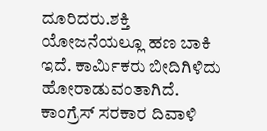ದೂರಿದರು.ಶಕ್ತಿ ಯೋಜನೆಯಲ್ಲೂ ಹಣ ಬಾಕಿ ಇದೆ. ಕಾರ್ಮಿಕರು ಬೀದಿಗಿಳಿದು ಹೋರಾಡುವಂತಾಗಿದೆ. ಕಾಂಗ್ರೆಸ್ ಸರಕಾರ ದಿವಾಳಿ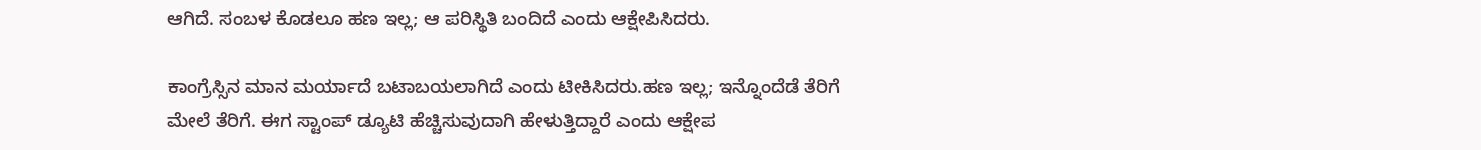ಆಗಿದೆ. ಸಂಬಳ ಕೊಡಲೂ ಹಣ ಇಲ್ಲ; ಆ ಪರಿಸ್ಥಿತಿ ಬಂದಿದೆ ಎಂದು ಆಕ್ಷೇಪಿಸಿದರು.

ಕಾಂಗ್ರೆಸ್ಸಿನ ಮಾನ ಮರ್ಯಾದೆ ಬಟಾಬಯಲಾಗಿದೆ ಎಂದು ಟೀಕಿಸಿದರು.ಹಣ ಇಲ್ಲ; ಇನ್ನೊಂದೆಡೆ ತೆರಿಗೆ ಮೇಲೆ ತೆರಿಗೆ. ಈಗ ಸ್ಟಾಂಪ್ ಡ್ಯೂಟಿ ಹೆಚ್ಚಿಸುವುದಾಗಿ ಹೇಳುತ್ತಿದ್ದಾರೆ ಎಂದು ಆಕ್ಷೇಪ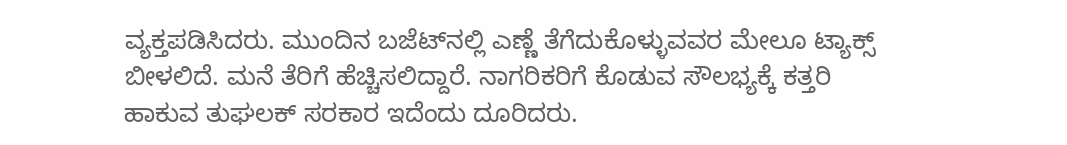ವ್ಯಕ್ತಪಡಿಸಿದರು. ಮುಂದಿನ ಬಜೆಟ್‍ನಲ್ಲಿ ಎಣ್ಣೆ ತೆಗೆದುಕೊಳ್ಳುವವರ ಮೇಲೂ ಟ್ಯಾಕ್ಸ್ ಬೀಳಲಿದೆ. ಮನೆ ತೆರಿಗೆ ಹೆಚ್ಚಿಸಲಿದ್ದಾರೆ. ನಾಗರಿಕರಿಗೆ ಕೊಡುವ ಸೌಲಭ್ಯಕ್ಕೆ ಕತ್ತರಿ ಹಾಕುವ ತುಘಲಕ್ ಸರಕಾರ ಇದೆಂದು ದೂರಿದರು.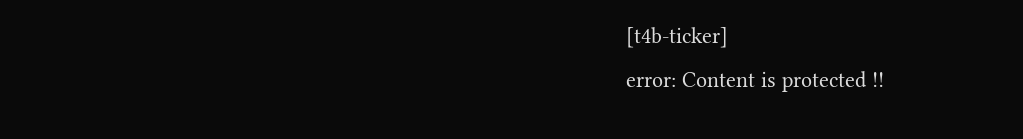[t4b-ticker]
error: Content is protected !!